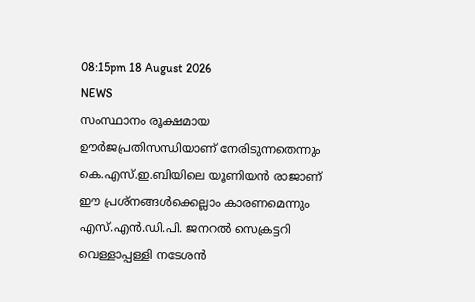08:15pm 18 August 2026
NEWS
സംസ്ഥാനം രൂക്ഷമായ ഊർജപ്രതിസന്ധിയാണ് നേരിടുന്നതെന്നും കെ.എസ്.ഇ.ബിയിലെ യൂണിയൻ രാജാണ് ഈ പ്രശ്നങ്ങള്‍ക്കെല്ലാം കാരണമെന്നും എസ്.എൻ.ഡി.പി. ജനറൽ സെക്രട്ടറി വെള്ളാപ്പള്ളി നടേശൻ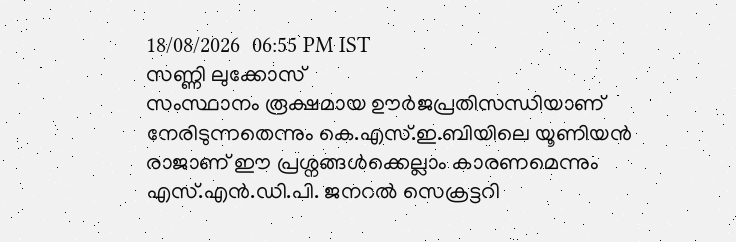18/08/2026  06:55 PM IST
സണ്ണി ലുക്കോസ്
സംസ്ഥാനം രൂക്ഷമായ ഊർജപ്രതിസന്ധിയാണ് നേരിടുന്നതെന്നും കെ.എസ്.ഇ.ബിയിലെ യൂണിയൻ രാജാണ് ഈ പ്രശ്നങ്ങള്‍ക്കെല്ലാം കാരണമെന്നും എസ്.എൻ.ഡി.പി. ജനറൽ സെക്രട്ടറി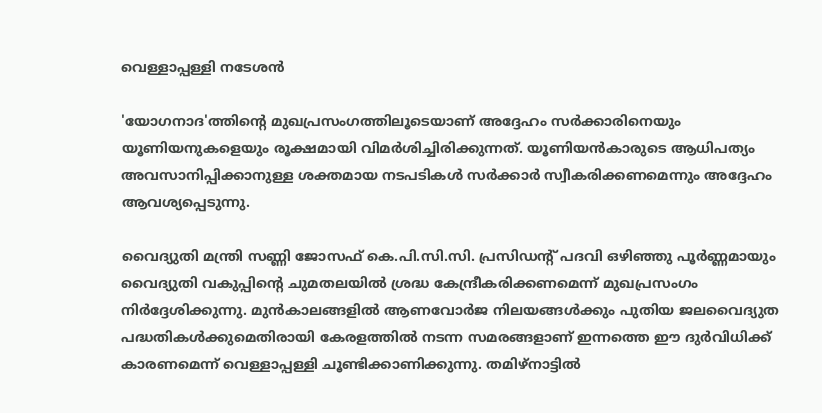വെള്ളാപ്പള്ളി നടേശൻ

'യോഗനാദ'ത്തിന്റെ മുഖപ്രസംഗത്തിലൂടെയാണ് അദ്ദേഹം സർക്കാരിനെയും യൂണിയനുകളെയും രൂക്ഷമായി വിമർശിച്ചിരിക്കുന്നത്. യൂണിയൻകാരുടെ ആധിപത്യം അവസാനിപ്പിക്കാനുള്ള ശക്തമായ നടപടികള്‍ സർക്കാർ സ്വീകരിക്കണമെന്നും അദ്ദേഹം ആവശ്യപ്പെടുന്നു.

വൈദ്യുതി മന്ത്രി സണ്ണി ജോസഫ് കെ.പി.സി.സി. പ്രസിഡന്റ് പദവി ഒഴിഞ്ഞു പൂർണ്ണമായും വൈദ്യുതി വകുപ്പിന്റെ ചുമതലയില്‍ ശ്രദ്ധ കേന്ദ്രീകരിക്കണമെന്ന് മുഖപ്രസംഗം നിർദ്ദേശിക്കുന്നു. മുൻകാലങ്ങളില്‍ ആണവോർജ നിലയങ്ങള്‍ക്കും പുതിയ ജലവൈദ്യുത പദ്ധതികള്‍ക്കുമെതിരായി കേരളത്തില്‍ നടന്ന സമരങ്ങളാണ് ഇന്നത്തെ ഈ ദുർവിധിക്ക് കാരണമെന്ന് വെള്ളാപ്പള്ളി ചൂണ്ടിക്കാണിക്കുന്നു. തമിഴ്‌നാട്ടില്‍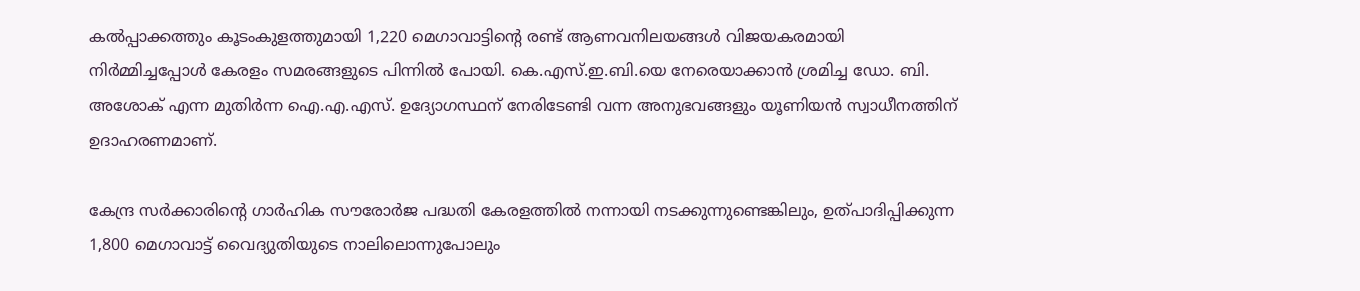കല്‍പ്പാക്കത്തും കൂടംകുളത്തുമായി 1,220 മെഗാവാട്ടിന്റെ രണ്ട് ആണവനിലയങ്ങള്‍ വിജയകരമായി നിർമ്മിച്ചപ്പോള്‍ കേരളം സമരങ്ങളുടെ പിന്നില്‍ പോയി. കെ.എസ്.ഇ.ബി.യെ നേരെയാക്കാൻ ശ്രമിച്ച ഡോ. ബി. അശോക് എന്ന മുതിർന്ന ഐ.എ.എസ്. ഉദ്യോഗസ്ഥന് നേരിടേണ്ടി വന്ന അനുഭവങ്ങളും യൂണിയൻ സ്വാധീനത്തിന് ഉദാഹരണമാണ്.

കേന്ദ്ര സർക്കാരിന്റെ ഗാർഹിക സൗരോർജ പദ്ധതി കേരളത്തില്‍ നന്നായി നടക്കുന്നുണ്ടെങ്കിലും, ഉത്പാദിപ്പിക്കുന്ന 1,800 മെഗാവാട്ട് വൈദ്യുതിയുടെ നാലിലൊന്നുപോലും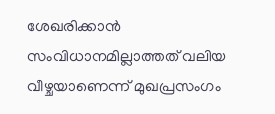ശേഖരിക്കാൻ സംവിധാനമില്ലാത്തത് വലിയ വീഴ്ചയാണെന്ന് മുഖപ്രസംഗം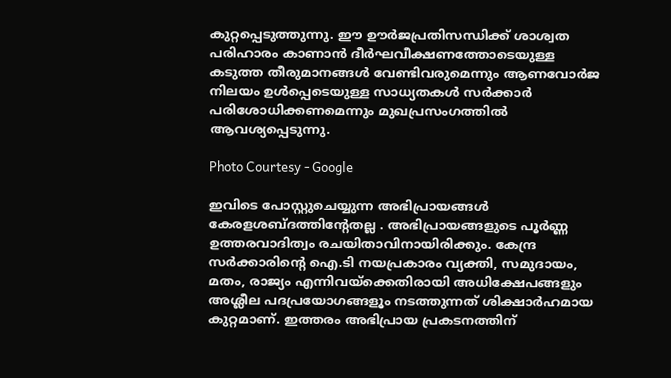കുറ്റപ്പെടുത്തുന്നു. ഈ ഊർജപ്രതിസന്ധിക്ക് ശാശ്വത പരിഹാരം കാണാൻ ദീർഘവീക്ഷണത്തോടെയുള്ള കടുത്ത തീരുമാനങ്ങള്‍ വേണ്ടിവരുമെന്നും ആണവോർജ നിലയം ഉള്‍പ്പെടെയുള്ള സാധ്യതകള്‍ സർക്കാർ പരിശോധിക്കണമെന്നും മുഖപ്രസംഗത്തില്‍ ആവശ്യപ്പെടുന്നു.

Photo Courtesy - Google

ഇവിടെ പോസ്റ്റുചെയ്യുന്ന അഭിപ്രായങ്ങള്‍ കേരളശബ്‌ദത്തിന്റേതല്ല . അഭിപ്രായങ്ങളുടെ പൂര്‍ണ്ണ ഉത്തരവാദിത്വം രചയിതാവിനായിരിക്കും. കേന്ദ്ര സർക്കാരിന്റെ ഐ.ടി നയപ്രകാരം വ്യക്തി, സമുദായം, മതം, രാജ്യം എന്നിവയ്ക്കെതിരായി അധിക്ഷേപങ്ങളും അശ്ലീല പദപ്രയോഗങ്ങളൂം നടത്തുന്നത് ശിക്ഷാര്‍ഹമായ കുറ്റമാണ്. ഇത്തരം അഭിപ്രായ പ്രകടനത്തിന്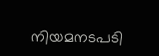നിയമനടപടി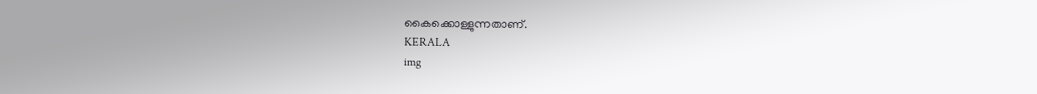കൈക്കൊള്ളുന്നതാണ്.
KERALA
img